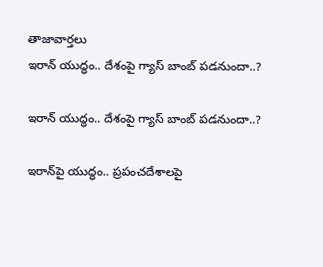తాజావార్తలు
ఇరాన్ యుద్ధం.. దేశంపై గ్యాస్ బాంబ్ పడనుందా..?

ఇరాన్ యుద్ధం.. దేశంపై గ్యాస్ బాంబ్ పడనుందా..?

ఇరాన్‌పై యుద్ధం.. ప్రపంచదేశాలపై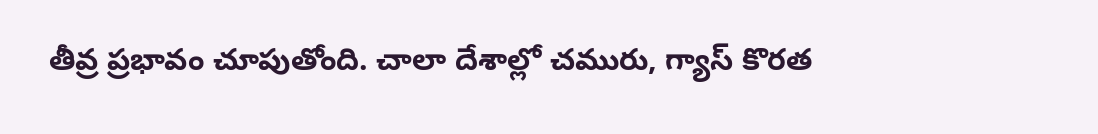తీవ్ర ప్రభావం చూపుతోంది. చాలా దేశాల్లో చమురు, గ్యాస్ కొరత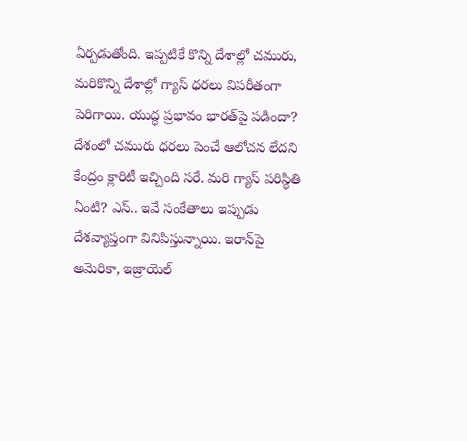ఏర్పడుతోంది. ఇప్పటికే కొన్ని దేశాల్లో చమురు, మరికొన్ని దేశాల్లో గ్యాస్ ధరలు విపరీతంగా పెరిగాయి. యుద్ధ ప్రభావం భారత్‌పై పడిందా? దేశంలో చమురు ధరలు పెంచే ఆలోచన లేదని కేంద్రం క్లారిటీ ఇచ్చింది సరే. మరి గ్యాస్ పరిస్థితి ఏంటి? ఎస్.. ఇవే సంకేతాలు ఇప్పుడు దేశవ్యాప్తంగా వినిపిస్తున్నాయి. ఇరాన్‌పై అమెరికా, ఇజ్రాయెల్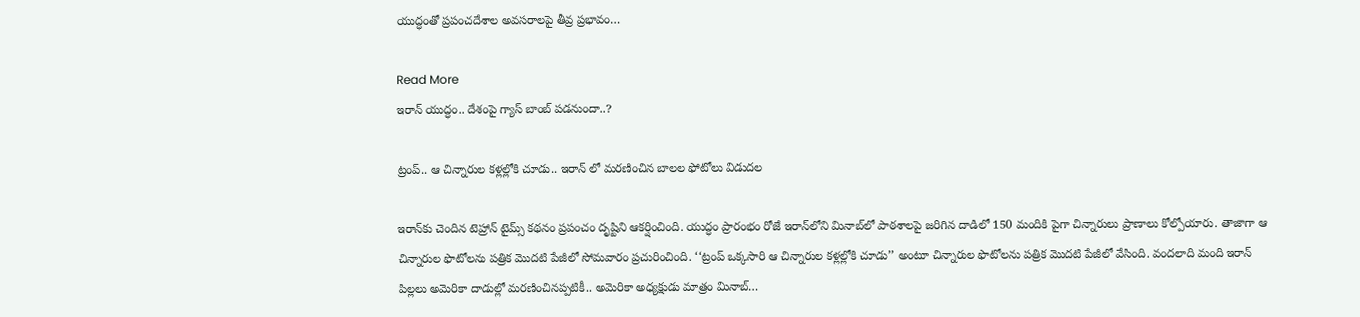యుద్ధంతో ప్రపంచదేశాల అవసరాలపై తీవ్ర ప్రభావం…

Read More
ఇరాన్ యుద్ధం.. దేశంపై గ్యాస్ బాంబ్ పడనుందా..?

ట్రంప్‌.. ఆ చిన్నారుల కళ్లల్లోకి చూడు.. ఇరాన్ లో మరణించిన బాలల ఫోటోలు విడుదల

ఇరాన్‌కు చెందిన టెహ్రాన్‌ టైమ్స్‌ కథనం ప్రపంచం దృష్టిని ఆకర్షించింది. యుద్ధం ప్రారంభం రోజే ఇరాన్‌లోని మినాబ్‌లో పాఠశాలపై జరిగిన దాడిలో 150 మందికి పైగా చిన్నారులు ప్రాణాలు కోల్పోయారు. తాజాగా ఆ చిన్నారుల ఫొటోలను పత్రిక మొదటి పేజీలో సోమవారం ప్రచురించింది. ‘‘ట్రంప్‌ ఒక్కసారి ఆ చిన్నారుల కళ్లల్లోకి చూడు’’ అంటూ చిన్నారుల ఫొటోలను పత్రిక మొదటి పేజీలో వేసింది. వందలాది మంది ఇరాన్‌ పిల్లలు అమెరికా దాడుల్లో మరణించినప్పటికీ.. అమెరికా అధ్యక్షుడు మాత్రం మినాబ్‌…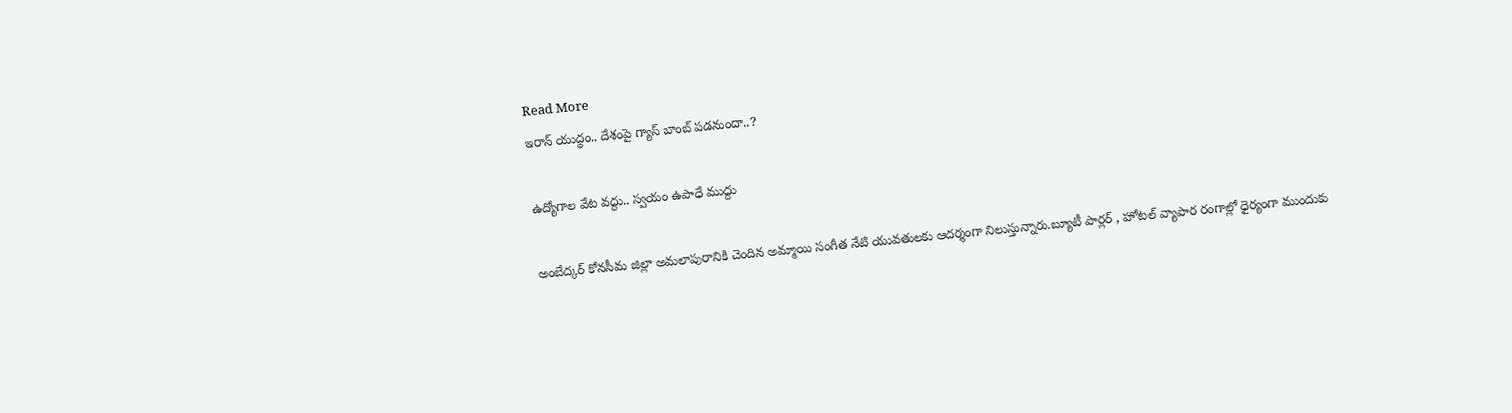Read More
ఇరాన్ యుద్ధం.. దేశంపై గ్యాస్ బాంబ్ పడనుందా..?

ఉద్యోగాల వేట వద్దు.. స్వయం ఉపాధే ముద్దు

అంబేద్కర్ కోనసీమ జిల్లా అమలాపురానికి చెందిన అమ్మాయి సంగీత నేటి యువతులకు ఆదర్శంగా నిలుస్తున్నారు.బ్యూటీ పార్లర్ , హోటల్ వ్యాపార రంగాల్లో ధైర్యంగా ముందుకు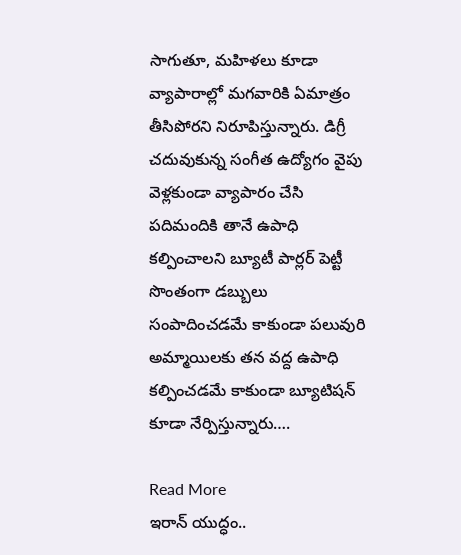సాగుతూ, మహిళలు కూడా వ్యాపారాల్లో మగవారికి ఏమాత్రం తీసిపోరని నిరూపిస్తున్నారు. డిగ్రీ చదువుకున్న సంగీత ఉద్యోగం వైపు వెళ్లకుండా వ్యాపారం చేసి పదిమందికి తానే ఉపాధి కల్పించాలని బ్యూటీ పార్లర్ పెట్టీ సొంతంగా డబ్బులు సంపాదించడమే కాకుండా పలువురి అమ్మాయిలకు తన వద్ద ఉపాధి కల్పించడమే కాకుండా బ్యూటిషన్ కూడా నేర్పిస్తున్నారు….

Read More
ఇరాన్ యుద్ధం..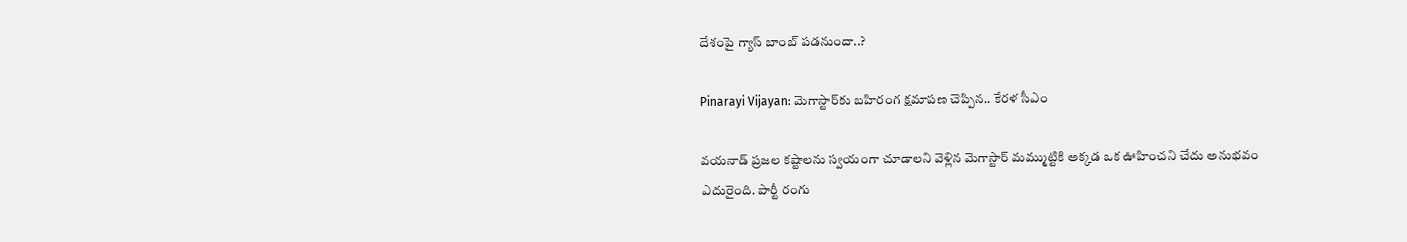దేశంపై గ్యాస్ బాంబ్ పడనుందా..?

Pinarayi Vijayan: మెగాస్టార్‌కు బహిరంగ క్షమాపణ చెప్పిన.. కేరళ సీఎం

వయనాడ్ ప్రజల కష్టాలను స్వయంగా చూడాలని వెళ్లిన మెగాస్టార్ మమ్ముట్టికి అక్కడ ఒక ఊహించని చేదు అనుభవం ఎదురైంది. పార్టీ రంగు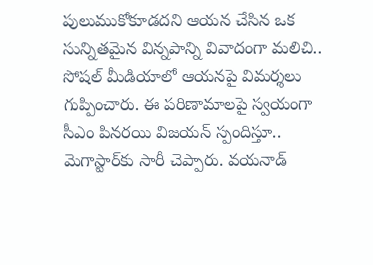పులుముకోకూడదని ఆయన చేసిన ఒక సున్నితమైన విన్నపాన్ని వివాదంగా మలిచి.. సోషల్ మీడియాలో ఆయనపై విమర్శలు గుప్పించారు. ఈ పరిణామాలపై స్వయంగా సీఎం పినరయి విజయన్ స్పందిస్తూ.. మెగాస్టార్‌కు సారీ చెప్పారు. వయనాడ్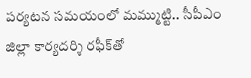పర్యటన సమయంలో మమ్ముట్టి.. సీపీఎం జిల్లా కార్యదర్శి రఫీక్‌తో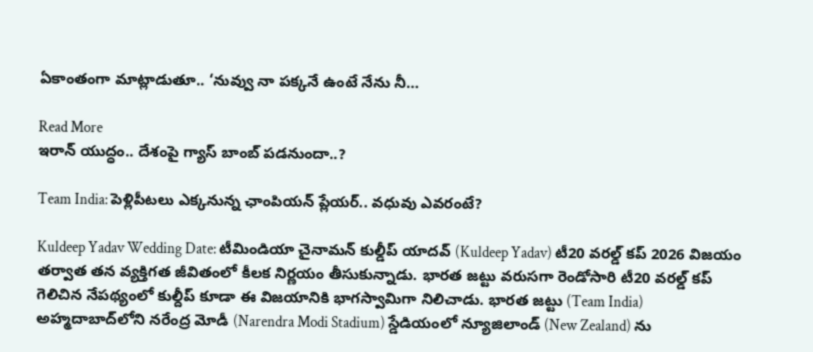ఏకాంతంగా మాట్లాడుతూ.. ‘నువ్వు నా పక్కనే ఉంటే నేను నీ…

Read More
ఇరాన్ యుద్ధం.. దేశంపై గ్యాస్ బాంబ్ పడనుందా..?

Team India: పెళ్లిపీటలు ఎక్కనున్న ఛాంపియన్ ప్లేయర్.. వధువు ఎవరంటే?

Kuldeep Yadav Wedding Date: టీమిండియా చైనామన్ కుల్డీప్ యాదవ్ (Kuldeep Yadav) టీ20 వరల్డ్ కప్ 2026 విజయం తర్వాత తన వ్యక్తిగత జీవితంలో కీలక నిర్ణయం తీసుకున్నాడు. భారత జట్టు వరుసగా రెండోసారి టీ20 వరల్డ్ కప్ గెలిచిన నేపథ్యంలో కుల్దీప్ కూడా ఈ విజయానికి భాగస్వామిగా నిలిచాడు. భారత జట్టు (Team India) అహ్మదాబాద్‌లోని నరేంద్ర మోడీ (Narendra Modi Stadium) స్డేడియంలో న్యూజిలాండ్ (New Zealand) ను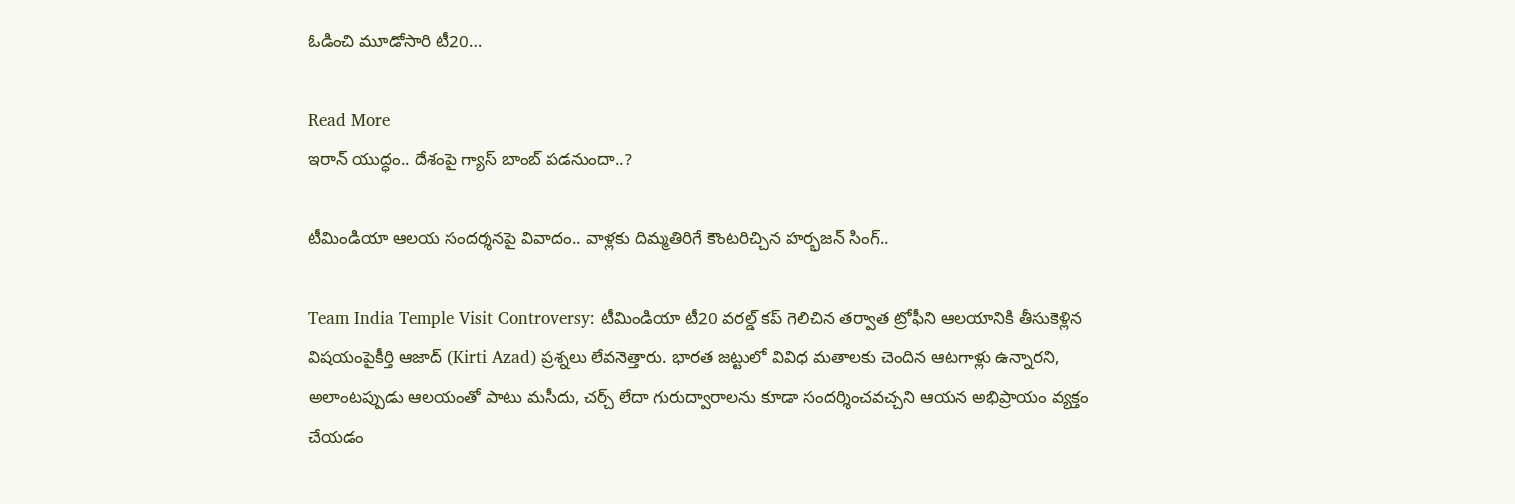ఓడించి మూడోసారి టీ20…

Read More
ఇరాన్ యుద్ధం.. దేశంపై గ్యాస్ బాంబ్ పడనుందా..?

టీమిండియా ఆలయ సందర్శనపై వివాదం.. వాళ్లకు దిమ్మతిరిగే కౌంటరిచ్చిన హర్భజన్ సింగ్..

Team India Temple Visit Controversy: టీమిండియా టీ20 వరల్డ్ కప్ గెలిచిన తర్వాత ట్రోఫీని ఆలయానికి తీసుకెళ్లిన విషయంపైకీర్తి ఆజాద్ (Kirti Azad) ప్రశ్నలు లేవనెత్తారు. భారత జట్టులో వివిధ మతాలకు చెందిన ఆటగాళ్లు ఉన్నారని, అలాంటప్పుడు ఆలయంతో పాటు మసీదు, చర్చ్ లేదా గురుద్వారాలను కూడా సందర్శించవచ్చని ఆయన అభిప్రాయం వ్యక్తం చేయడం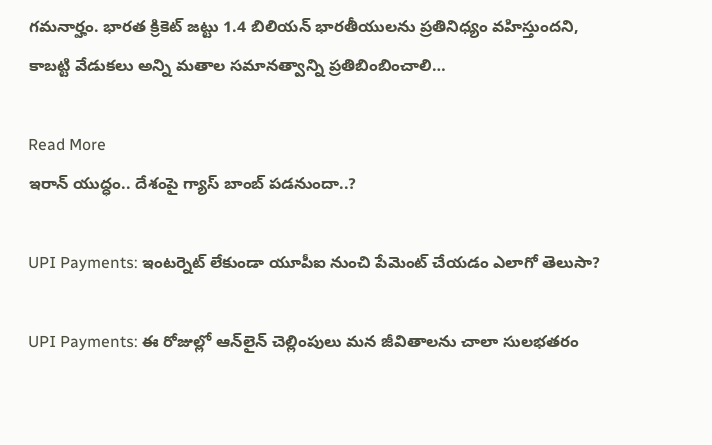గమనార్హం. భారత క్రికెట్ జట్టు 1.4 బిలియన్ భారతీయులను ప్రతినిధ్యం వహిస్తుందని, కాబట్టి వేడుకలు అన్ని మతాల సమానత్వాన్ని ప్రతిబింబించాలి…

Read More
ఇరాన్ యుద్ధం.. దేశంపై గ్యాస్ బాంబ్ పడనుందా..?

UPI Payments: ఇంటర్నెట్‌ లేకుండా యూపీఐ నుంచి పేమెంట్‌ చేయడం ఎలాగో తెలుసా?

UPI Payments: ఈ రోజుల్లో ఆన్‌లైన్ చెల్లింపులు మన జీవితాలను చాలా సులభతరం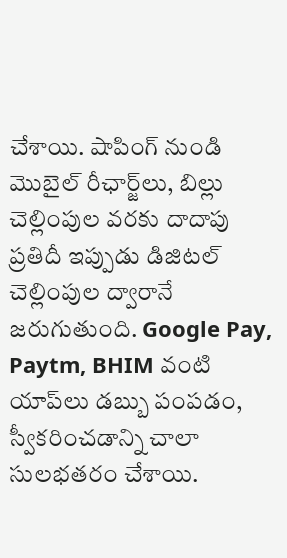చేశాయి. షాపింగ్ నుండి మొబైల్ రీఛార్జ్‌లు, బిల్లు చెల్లింపుల వరకు దాదాపు ప్రతిదీ ఇప్పుడు డిజిటల్ చెల్లింపుల ద్వారానే జరుగుతుంది. Google Pay, Paytm, BHIM వంటి యాప్‌లు డబ్బు పంపడం, స్వీకరించడాన్ని చాలా సులభతరం చేశాయి.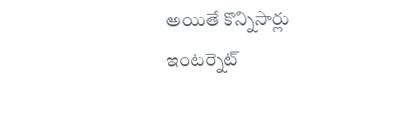అయితే కొన్నిసార్లు ఇంటర్నెట్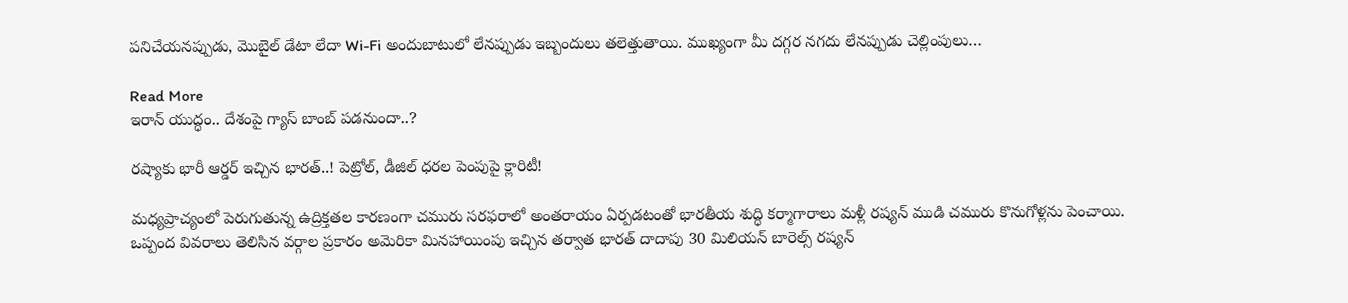పనిచేయనప్పుడు, మొబైల్ డేటా లేదా Wi-Fi అందుబాటులో లేనప్పుడు ఇబ్బందులు తలెత్తుతాయి. ముఖ్యంగా మీ దగ్గర నగదు లేనప్పుడు చెల్లింపులు…

Read More
ఇరాన్ యుద్ధం.. దేశంపై గ్యాస్ బాంబ్ పడనుందా..?

రష్యాకు భారీ ఆర్డర్‌ ఇచ్చిన భారత్‌..! పెట్రోల్‌, డీజిల్‌ ధరల పెంపుపై క్లారిటీ!

మధ్యప్రాచ్యంలో పెరుగుతున్న ఉద్రిక్తతల కారణంగా చమురు సరఫరాలో అంతరాయం ఏర్పడటంతో భారతీయ శుద్ధి కర్మాగారాలు మళ్లీ రష్యన్ ముడి చమురు కొనుగోళ్లను పెంచాయి. ఒప్పంద వివరాలు తెలిసిన వర్గాల ప్రకారం అమెరికా మినహాయింపు ఇచ్చిన తర్వాత భారత్ దాదాపు 30 మిలియన్ బారెల్స్ రష్యన్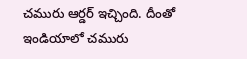చమురు ఆర్డర్‌ ఇచ్చింది. దీంతో ఇండియాలో చమురు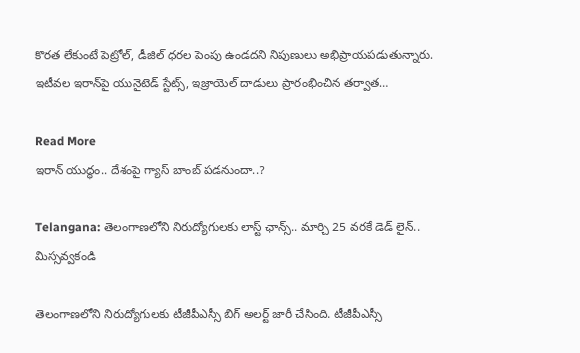కొరత లేకుంటే పెట్రోల్‌, డీజిల్‌ ధరల పెంపు ఉండదని నిపుణులు అభిప్రాయపడుతున్నారు. ఇటీవల ఇరాన్‌పై యునైటెడ్ స్టేట్స్, ఇజ్రాయెల్ దాడులు ప్రారంభించిన తర్వాత…

Read More
ఇరాన్ యుద్ధం.. దేశంపై గ్యాస్ బాంబ్ పడనుందా..?

Telangana: తెలంగాణలోని నిరుద్యోగులకు లాస్ట్ ఛాన్స్.. మార్చి 25 వరకే డెడ్ లైన్.. మిస్సవ్వకండి

తెలంగాణలోని నిరుద్యోగులకు టీజీపీఎస్సీ బిగ్ అలర్ట్ జారీ చేసింది. టీజీపీఎస్సీ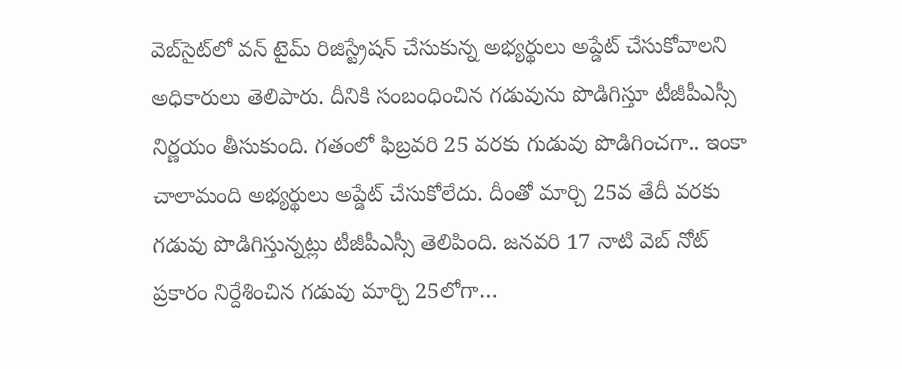వెబ్‌సైట్‌లో వన్ టైమ్ రిజిస్ట్రేషన్ చేసుకున్న అభ్యర్థులు అప్డేట్ చేసుకోవాలని అధికారులు తెలిపారు. దీనికి సంబంధించిన గడువును పొడిగిస్తూ టీజీపీఎస్సీ నిర్ణయం తీసుకుంది. గతంలో ఫిబ్రవరి 25 వరకు గుడువు పొడిగించగా.. ఇంకా చాలామంది అభ్యర్థులు అప్డేట్ చేసుకోలేదు. దీంతో మార్చి 25వ తేదీ వరకు గడువు పొడిగిస్తున్నట్లు టీజీపీఎస్సీ తెలిపింది. జనవరి 17 నాటి వెబ్ నోట్ ప్రకారం నిర్దేశించిన గడువు మార్చి 25లోగా…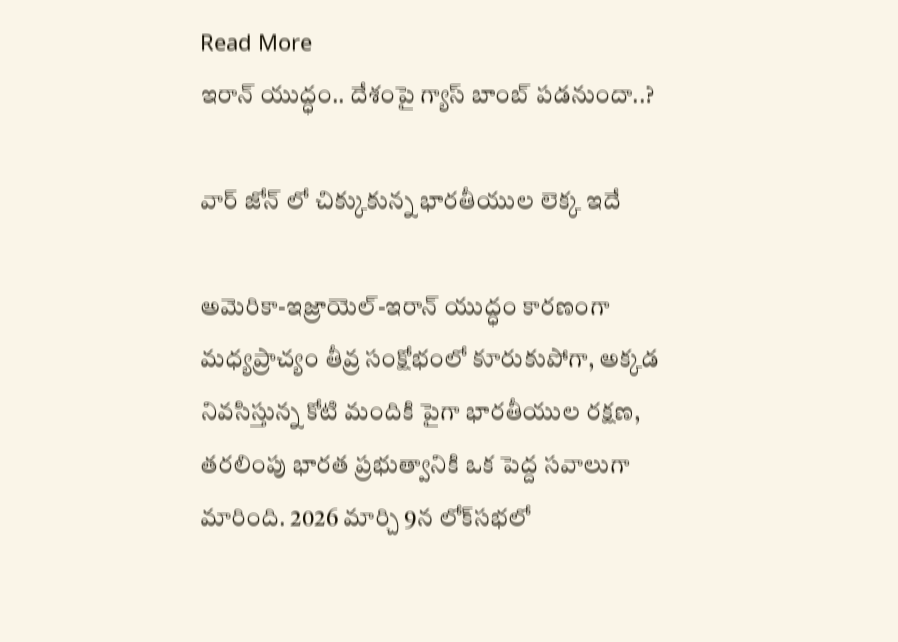Read More
ఇరాన్ యుద్ధం.. దేశంపై గ్యాస్ బాంబ్ పడనుందా..?

వార్ జోన్ లో చిక్కుకున్న భారతీయుల లెక్క ఇదే

అమెరికా-ఇజ్రాయెల్-ఇరాన్ యుద్ధం కారణంగా మధ్యప్రాచ్యం తీవ్ర సంక్షోభంలో కూరుకుపోగా, అక్కడ నివసిస్తున్న కోటి మందికి పైగా భారతీయుల రక్షణ, తరలింపు భారత ప్రభుత్వానికి ఒక పెద్ద సవాలుగా మారింది. 2026 మార్చి 9న లోక్‌సభలో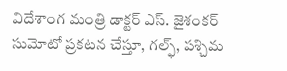విదేశాంగ మంత్రి డాక్టర్ ఎస్. జైశంకర్ సుమోటో ప్రకటన చేస్తూ, గల్ఫ్, పశ్చిమ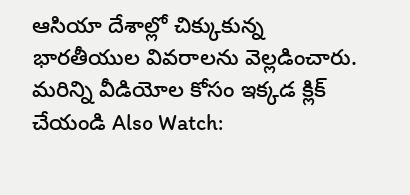ఆసియా దేశాల్లో చిక్కుకున్న భారతీయుల వివరాలను వెల్లడించారు. మరిన్ని వీడియోల కోసం ఇక్కడ క్లిక్ చేయండి Also Watch: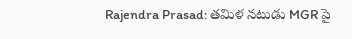Rajendra Prasad: తమిళ నటుడు MGR పై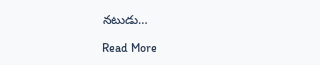నటుడు…

Read More